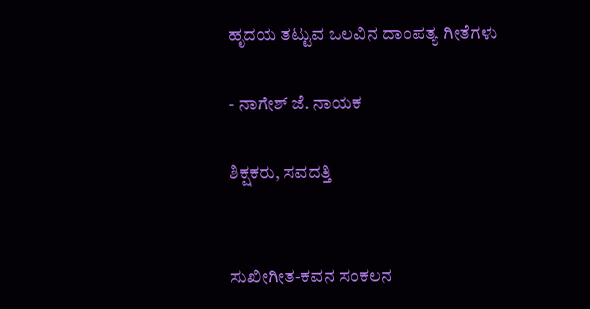ಹೃದಯ ತಟ್ಟುವ ಒಲವಿನ ದಾಂಪತ್ಯ ಗೀತೆಗಳು

- ನಾಗೇಶ್ ಜೆ. ನಾಯಕ

ಶಿಕ್ಷಕರು, ಸವದತ್ತಿ


ಸುಖೀಗೀತ-ಕವನ ಸಂಕಲನ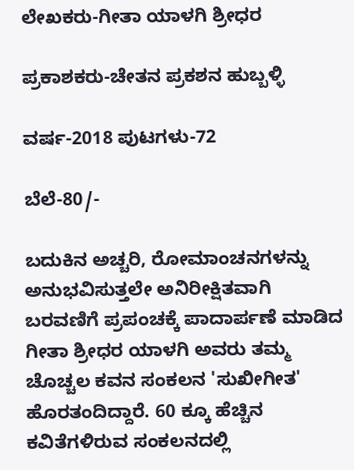ಲೇಖಕರು-ಗೀತಾ ಯಾಳಗಿ ಶ್ರೀಧರ

ಪ್ರಕಾಶಕರು-ಚೇತನ ಪ್ರಕಶನ ಹುಬ್ಬಳ್ಳಿ

ವರ್ಷ-2018 ಪುಟಗಳು-72

ಬೆಲೆ-80/-

ಬದುಕಿನ ಅಚ್ಚರಿ, ರೋಮಾಂಚನಗಳನ್ನು ಅನುಭವಿಸುತ್ತಲೇ ಅನಿರೀಕ್ಷಿತವಾಗಿ ಬರವಣಿಗೆ ಪ್ರಪಂಚಕ್ಕೆ ಪಾದಾರ್ಪಣೆ ಮಾಡಿದ ಗೀತಾ ಶ್ರೀಧರ ಯಾಳಗಿ ಅವರು ತಮ್ಮ ಚೊಚ್ಚಲ ಕವನ ಸಂಕಲನ 'ಸುಖೀಗೀತ' ಹೊರತಂದಿದ್ದಾರೆ. 60 ಕ್ಕೂ ಹೆಚ್ಚಿನ ಕವಿತೆಗಳಿರುವ ಸಂಕಲನದಲ್ಲಿ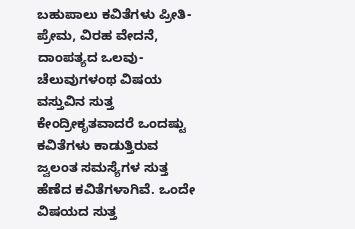ಬಹುಪಾಲು ಕವಿತೆಗಳು ಪ್ರೀತಿ-ಪ್ರೇಮ, ವಿರಹ ವೇದನೆ, ದಾಂಪತ್ಯದ ಒಲವು-ಚೆಲುವುಗಳಂಥ ವಿಷಯ ವಸ್ತುವಿನ ಸುತ್ತ ಕೇಂದ್ರೀಕೃತವಾದರೆ ಒಂದಷ್ಟು ಕವಿತೆಗಳು ಕಾಡುತ್ತಿರುವ ಜ್ವಲಂತ ಸಮಸ್ಯೆಗಳ ಸುತ್ತ ಹೆಣೆದ ಕವಿತೆಗಳಾಗಿವೆ. ಒಂದೇ ವಿಷಯದ ಸುತ್ತ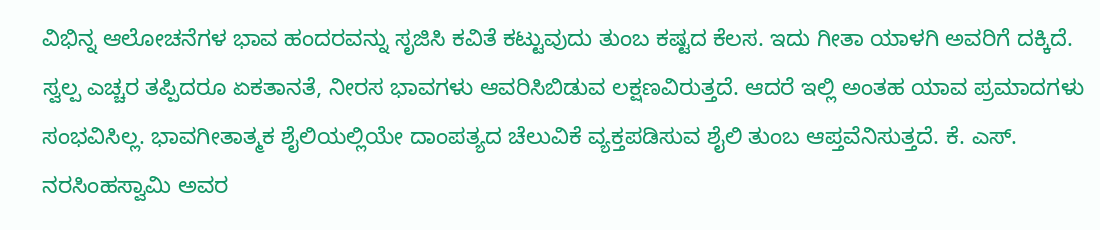ವಿಭಿನ್ನ ಆಲೋಚನೆಗಳ ಭಾವ ಹಂದರವನ್ನು ಸೃಜಿಸಿ ಕವಿತೆ ಕಟ್ಟುವುದು ತುಂಬ ಕಷ್ಟದ ಕೆಲಸ. ಇದು ಗೀತಾ ಯಾಳಗಿ ಅವರಿಗೆ ದಕ್ಕಿದೆ. ಸ್ವಲ್ಪ ಎಚ್ಚರ ತಪ್ಪಿದರೂ ಏಕತಾನತೆ, ನೀರಸ ಭಾವಗಳು ಆವರಿಸಿಬಿಡುವ ಲಕ್ಷಣವಿರುತ್ತದೆ. ಆದರೆ ಇಲ್ಲಿ ಅಂತಹ ಯಾವ ಪ್ರಮಾದಗಳು ಸಂಭವಿಸಿಲ್ಲ. ಭಾವಗೀತಾತ್ಮಕ ಶೈಲಿಯಲ್ಲಿಯೇ ದಾಂಪತ್ಯದ ಚೆಲುವಿಕೆ ವ್ಯಕ್ತಪಡಿಸುವ ಶೈಲಿ ತುಂಬ ಆಪ್ತವೆನಿಸುತ್ತದೆ. ಕೆ. ಎಸ್. ನರಸಿಂಹಸ್ವಾಮಿ ಅವರ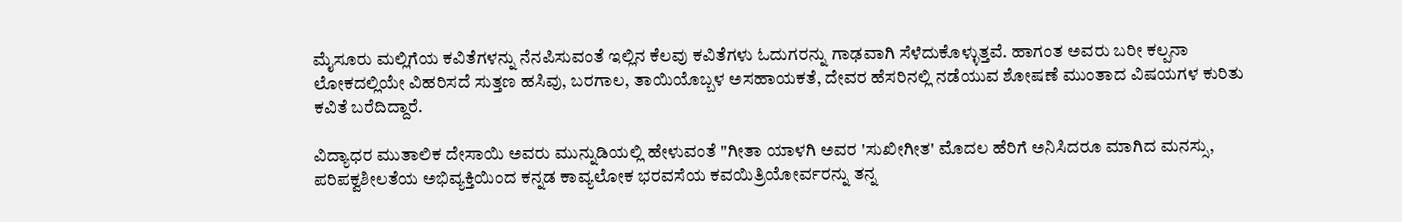ಮೈಸೂರು ಮಲ್ಲಿಗೆಯ ಕವಿತೆಗಳನ್ನು ನೆನಪಿಸುವಂತೆ ಇಲ್ಲಿನ ಕೆಲವು ಕವಿತೆಗಳು ಓದುಗರನ್ನು ಗಾಢವಾಗಿ ಸೆಳೆದುಕೊಳ್ಳುತ್ತವೆ. ಹಾಗಂತ ಅವರು ಬರೀ ಕಲ್ಪನಾ ಲೋಕದಲ್ಲಿಯೇ ವಿಹರಿಸದೆ ಸುತ್ತಣ ಹಸಿವು, ಬರಗಾಲ, ತಾಯಿಯೊಬ್ಬಳ ಅಸಹಾಯಕತೆ, ದೇವರ ಹೆಸರಿನಲ್ಲಿ ನಡೆಯುವ ಶೋಷಣೆ ಮುಂತಾದ ವಿಷಯಗಳ ಕುರಿತು ಕವಿತೆ ಬರೆದಿದ್ದಾರೆ.

ವಿದ್ಯಾಧರ ಮುತಾಲಿಕ ದೇಸಾಯಿ ಅವರು ಮುನ್ನುಡಿಯಲ್ಲಿ ಹೇಳುವಂತೆ "ಗೀತಾ ಯಾಳಗಿ ಅವರ 'ಸುಖೀಗೀತ' ಮೊದಲ ಹೆರಿಗೆ ಅನಿಸಿದರೂ ಮಾಗಿದ ಮನಸ್ಸು, ಪರಿಪಕ್ವಶೀಲತೆಯ ಅಭಿವ್ಯಕ್ತಿಯಿಂದ ಕನ್ನಡ ಕಾವ್ಯಲೋಕ ಭರವಸೆಯ ಕವಯಿತ್ರಿಯೋರ್ವರನ್ನು ತನ್ನ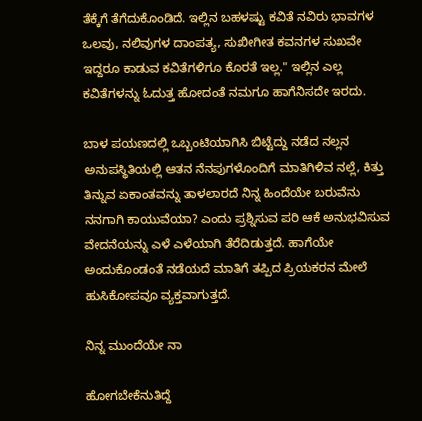ತೆಕ್ಕೆಗೆ ತೆಗೆದುಕೊಂಡಿದೆ. ಇಲ್ಲಿನ ಬಹಳಷ್ಟು ಕವಿತೆ ನವಿರು ಭಾವಗಳ ಒಲವು, ನಲಿವುಗಳ ದಾಂಪತ್ಯ, ಸುಖೀಗೀತ ಕವನಗಳ ಸುಖವೇ ಇದ್ದರೂ ಕಾಡುವ ಕವಿತೆಗಳಿಗೂ ಕೊರತೆ ಇಲ್ಲ." ಇಲ್ಲಿನ ಎಲ್ಲ ಕವಿತೆಗಳನ್ನು ಓದುತ್ತ ಹೋದಂತೆ ನಮಗೂ ಹಾಗೆನಿಸದೇ ಇರದು.

ಬಾಳ ಪಯಣದಲ್ಲಿ ಒಬ್ಬಂಟಿಯಾಗಿಸಿ ಬಿಟ್ಟೆದ್ದು ನಡೆದ ನಲ್ಲನ ಅನುಪಸ್ಥಿತಿಯಲ್ಲಿ ಆತನ ನೆನಪುಗಳೊಂದಿಗೆ ಮಾತಿಗಿಳಿವ ನಲ್ಲೆ, ಕಿತ್ತು ತಿನ್ನುವ ಏಕಾಂತವನ್ನು ತಾಳಲಾರದೆ ನಿನ್ನ ಹಿಂದೆಯೇ ಬರುವೆನು ನನಗಾಗಿ ಕಾಯುವೆಯಾ? ಎಂದು ಪ್ರಶ್ನಿಸುವ ಪರಿ ಆಕೆ ಅನುಭವಿಸುವ ವೇದನೆಯನ್ನು ಎಳೆ ಎಳೆಯಾಗಿ ತೆರೆದಿಡುತ್ತದೆ. ಹಾಗೆಯೇ ಅಂದುಕೊಂಡಂತೆ ನಡೆಯದೆ ಮಾತಿಗೆ ತಪ್ಪಿದ ಪ್ರಿಯಕರನ ಮೇಲೆ ಹುಸಿಕೋಪವೂ ವ್ಯಕ್ತವಾಗುತ್ತದೆ.

ನಿನ್ನ ಮುಂದೆಯೇ ನಾ

ಹೋಗಬೇಕೆನುತಿದ್ದೆ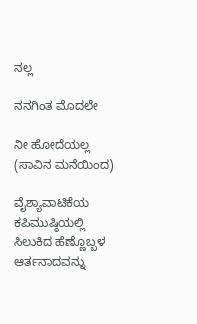ನಲ್ಲ

ನನಗಿಂತ ಮೊದಲೇ

ನೀ ಹೋದೆಯಲ್ಲ  (ಸಾವಿನ ಮನೆಯಿಂದ)

ವೈಶ್ಯಾವಾಟಿಕೆಯ ಕಪಿಮುಷ್ಠಿಯಲ್ಲಿ ಸಿಲುಕಿದ ಹೆಣ್ಣೊಬ್ಬಳ ಆರ್ತನಾದವನ್ನು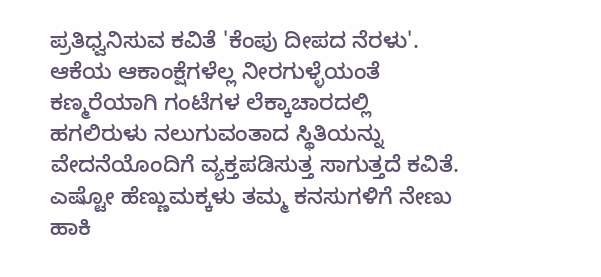ಪ್ರತಿಧ್ವನಿಸುವ ಕವಿತೆ 'ಕೆಂಪು ದೀಪದ ನೆರಳು'. ಆಕೆಯ ಆಕಾಂಕ್ಷೆಗಳೆಲ್ಲ ನೀರಗುಳ್ಳೆಯಂತೆ ಕಣ್ಮರೆಯಾಗಿ ಗಂಟೆಗಳ ಲೆಕ್ಕಾಚಾರದಲ್ಲಿ  ಹಗಲಿರುಳು ನಲುಗುವಂತಾದ ಸ್ಥಿತಿಯನ್ನು ವೇದನೆಯೊಂದಿಗೆ ವ್ಯಕ್ತಪಡಿಸುತ್ತ ಸಾಗುತ್ತದೆ ಕವಿತೆ. ಎಷ್ಟೋ ಹೆಣ್ಣುಮಕ್ಕಳು ತಮ್ಮ ಕನಸುಗಳಿಗೆ ನೇಣು ಹಾಕಿ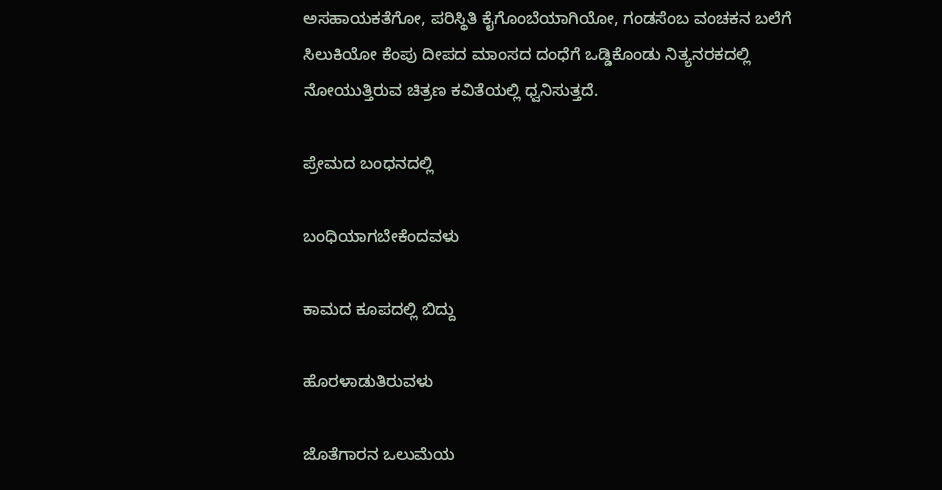ಅಸಹಾಯಕತೆಗೋ, ಪರಿಸ್ಥಿತಿ ಕೈಗೊಂಬೆಯಾಗಿಯೋ, ಗಂಡಸೆಂಬ ವಂಚಕನ ಬಲೆಗೆ ಸಿಲುಕಿಯೋ ಕೆಂಪು ದೀಪದ ಮಾಂಸದ ದಂಧೆಗೆ ಒಡ್ಡಿಕೊಂಡು ನಿತ್ಯನರಕದಲ್ಲಿ ನೋಯುತ್ತಿರುವ ಚಿತ್ರಣ ಕವಿತೆಯಲ್ಲಿ ಧ್ವನಿಸುತ್ತದೆ.

ಪ್ರೇಮದ ಬಂಧನದಲ್ಲಿ

ಬಂಧಿಯಾಗಬೇಕೆಂದವಳು

ಕಾಮದ ಕೂಪದಲ್ಲಿ ಬಿದ್ದು

ಹೊರಳಾಡುತಿರುವಳು

ಜೊತೆಗಾರನ ಒಲುಮೆಯ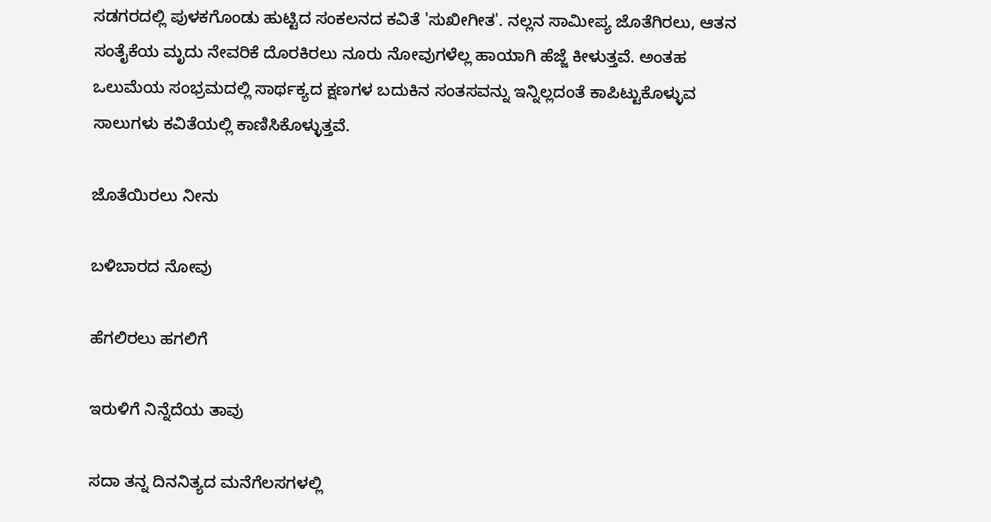ಸಡಗರದಲ್ಲಿ ಪುಳಕಗೊಂಡು ಹುಟ್ಟಿದ ಸಂಕಲನದ ಕವಿತೆ 'ಸುಖೀಗೀತ'. ನಲ್ಲನ ಸಾಮೀಪ್ಯ ಜೊತೆಗಿರಲು, ಆತನ ಸಂತೈಕೆಯ ಮೃದು ನೇವರಿಕೆ ದೊರಕಿರಲು ನೂರು ನೋವುಗಳೆಲ್ಲ ಹಾಯಾಗಿ ಹೆಜ್ಜೆ ಕೀಳುತ್ತವೆ. ಅಂತಹ ಒಲುಮೆಯ ಸಂಭ್ರಮದಲ್ಲಿ ಸಾರ್ಥಕ್ಯದ ಕ್ಷಣಗಳ ಬದುಕಿನ ಸಂತಸವನ್ನು ಇನ್ನಿಲ್ಲದಂತೆ ಕಾಪಿಟ್ಟುಕೊಳ್ಳುವ ಸಾಲುಗಳು ಕವಿತೆಯಲ್ಲಿ ಕಾಣಿಸಿಕೊಳ್ಳುತ್ತವೆ.

ಜೊತೆಯಿರಲು ನೀನು

ಬಳಿಬಾರದ ನೋವು

ಹೆಗಲಿರಲು ಹಗಲಿಗೆ

ಇರುಳಿಗೆ ನಿನ್ನೆದೆಯ ತಾವು

ಸದಾ ತನ್ನ ದಿನನಿತ್ಯದ ಮನೆಗೆಲಸಗಳಲ್ಲಿ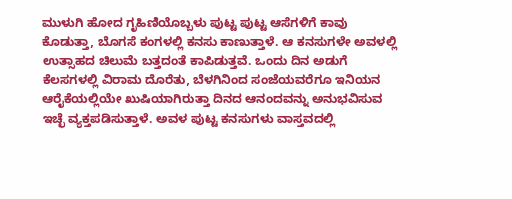ಮುಳುಗಿ ಹೋದ ಗೃಹಿಣಿಯೊಬ್ಬಳು ಪುಟ್ಟ ಪುಟ್ಟ ಆಸೆಗಳಿಗೆ ಕಾವು ಕೊಡುತ್ತಾ, ಬೊಗಸೆ ಕಂಗಳಲ್ಲಿ ಕನಸು ಕಾಣುತ್ತಾಳೆ. ಆ ಕನಸುಗಳೇ ಅವಳಲ್ಲಿ ಉತ್ಸಾಹದ ಚಿಲುಮೆ ಬತ್ತದಂತೆ ಕಾಪಿಡುತ್ತವೆ. ಒಂದು ದಿನ ಅಡುಗೆ ಕೆಲಸಗಳಲ್ಲಿ ವಿರಾಮ ದೊರೆತು, ಬೆಳಗಿನಿಂದ ಸಂಜೆಯವರೆಗೂ ಇನಿಯನ ಆರೈಕೆಯಲ್ಲಿಯೇ ಖುಷಿಯಾಗಿರುತ್ತಾ ದಿನದ ಆನಂದವನ್ನು ಅನುಭವಿಸುವ ಇಚ್ಛೆ ವ್ಯಕ್ತಪಡಿಸುತ್ತಾಳೆ. ಅವಳ ಪುಟ್ಟ ಕನಸುಗಳು ವಾಸ್ತವದಲ್ಲಿ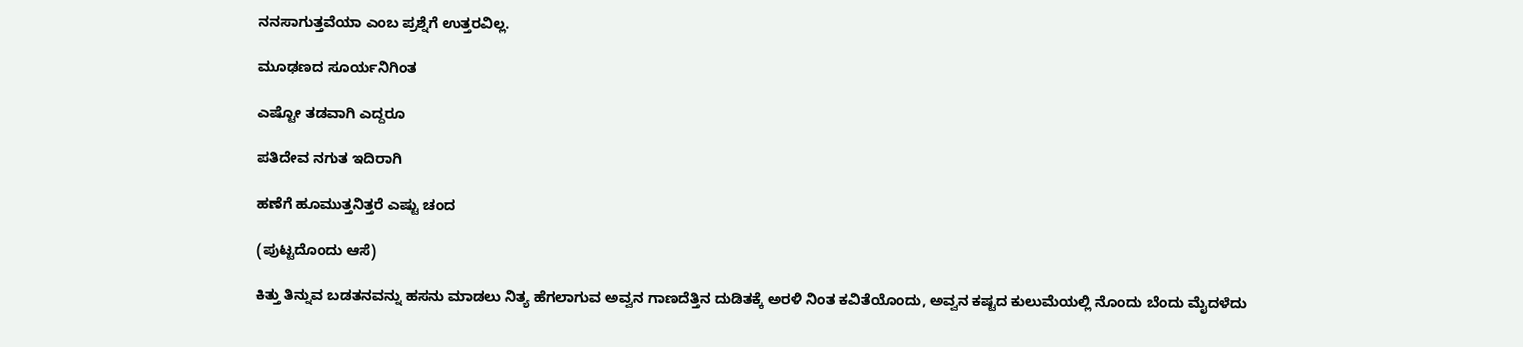ನನಸಾಗುತ್ತವೆಯಾ ಎಂಬ ಪ್ರಶ್ನೆಗೆ ಉತ್ತರವಿಲ್ಲ.

ಮೂಢಣದ ಸೂರ್ಯನಿಗಿಂತ

ಎಷ್ಟೋ ತಡವಾಗಿ ಎದ್ದರೂ

ಪತಿದೇವ ನಗುತ ಇದಿರಾಗಿ

ಹಣೆಗೆ ಹೂಮುತ್ತನಿತ್ತರೆ ಎಷ್ಟು ಚಂದ

(ಪುಟ್ಟದೊಂದು ಆಸೆ)

ಕಿತ್ತು ತಿನ್ನುವ ಬಡತನವನ್ನು ಹಸನು ಮಾಡಲು ನಿತ್ಯ ಹೆಗಲಾಗುವ ಅವ್ವನ ಗಾಣದೆತ್ತಿನ ದುಡಿತಕ್ಕೆ ಅರಳಿ ನಿಂತ ಕವಿತೆಯೊಂದು, ಅವ್ವನ ಕಷ್ಟದ ಕುಲುಮೆಯಲ್ಲಿ ನೊಂದು ಬೆಂದು ಮೈದಳೆದು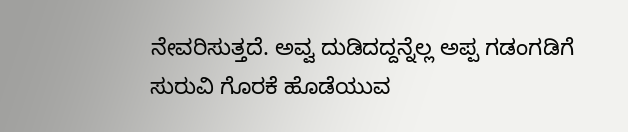ನೇವರಿಸುತ್ತದೆ. ಅವ್ವ ದುಡಿದದ್ದನ್ನೆಲ್ಲ ಅಪ್ಪ ಗಡಂಗಡಿಗೆ ಸುರುವಿ ಗೊರಕೆ ಹೊಡೆಯುವ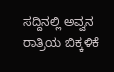ಸದ್ದಿನಲ್ಲಿ ಅವ್ವನ ರಾತ್ರಿಯ ಬಿಕ್ಕಳಿಕೆ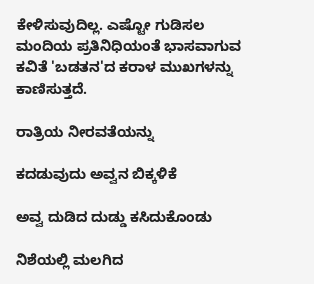ಕೇಳಿಸುವುದಿಲ್ಲ. ಎಷ್ಟೋ ಗುಡಿಸಲ ಮಂದಿಯ ಪ್ರತಿನಿಧಿಯಂತೆ ಭಾಸವಾಗುವ ಕವಿತೆ 'ಬಡತನ'ದ ಕರಾಳ ಮುಖಗಳನ್ನು ಕಾಣಿಸುತ್ತದೆ.

ರಾತ್ರಿಯ ನೀರವತೆಯನ್ನು

ಕದಡುವುದು ಅವ್ವನ ಬಿಕ್ಕಳಿಕೆ

ಅವ್ವ ದುಡಿದ ದುಡ್ಡು ಕಸಿದುಕೊಂಡು

ನಿಶೆಯಲ್ಲಿ ಮಲಗಿದ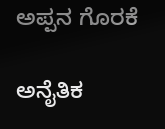ಅಪ್ಪನ ಗೊರಕೆ

ಅನೈತಿಕ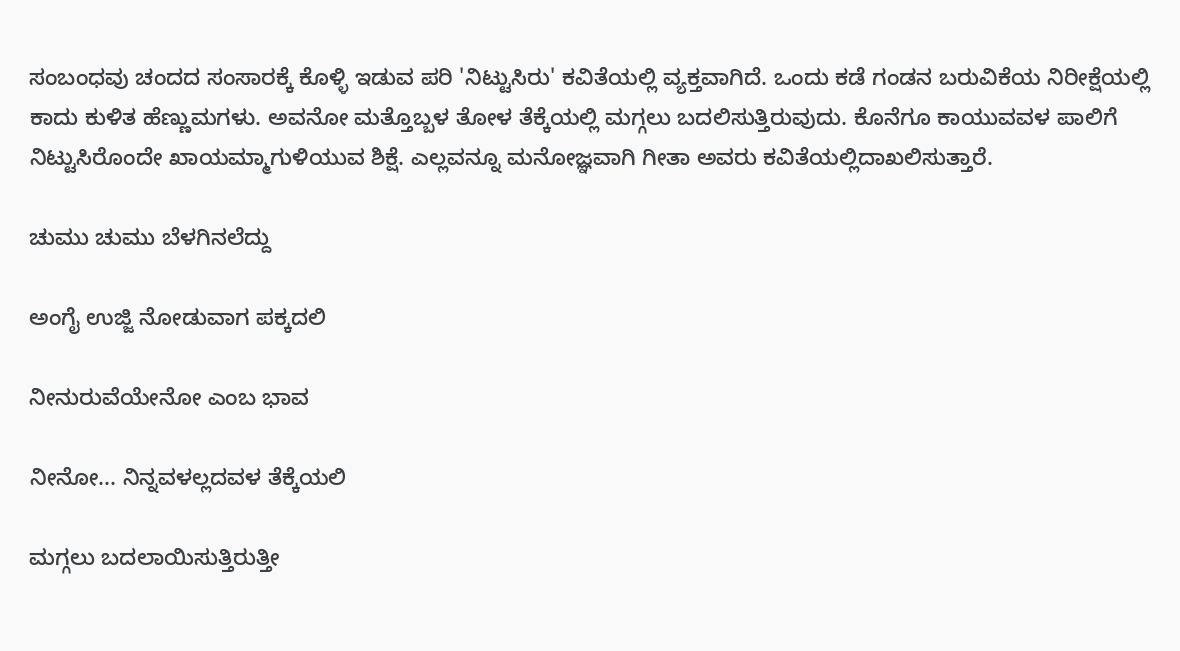ಸಂಬಂಧವು ಚಂದದ ಸಂಸಾರಕ್ಕೆ ಕೊಳ್ಳಿ ಇಡುವ ಪರಿ 'ನಿಟ್ಟುಸಿರು' ಕವಿತೆಯಲ್ಲಿ ವ್ಯಕ್ತವಾಗಿದೆ. ಒಂದು ಕಡೆ ಗಂಡನ ಬರುವಿಕೆಯ ನಿರೀಕ್ಷೆಯಲ್ಲಿ ಕಾದು ಕುಳಿತ ಹೆಣ್ಣುಮಗಳು. ಅವನೋ ಮತ್ತೊಬ್ಬಳ ತೋಳ ತೆಕ್ಕೆಯಲ್ಲಿ ಮಗ್ಗಲು ಬದಲಿಸುತ್ತಿರುವುದು. ಕೊನೆಗೂ ಕಾಯುವವಳ ಪಾಲಿಗೆ ನಿಟ್ಟುಸಿರೊಂದೇ ಖಾಯಮ್ಮಾಗುಳಿಯುವ ಶಿಕ್ಷೆ. ಎಲ್ಲವನ್ನೂ ಮನೋಜ್ಞವಾಗಿ ಗೀತಾ ಅವರು ಕವಿತೆಯಲ್ಲಿದಾಖಲಿಸುತ್ತಾರೆ.

ಚುಮು ಚುಮು ಬೆಳಗಿನಲೆದ್ದು

ಅಂಗೈ ಉಜ್ಜಿ ನೋಡುವಾಗ ಪಕ್ಕದಲಿ

ನೀನುರುವೆಯೇನೋ ಎಂಬ ಭಾವ

ನೀನೋ... ನಿನ್ನವಳಲ್ಲದವಳ ತೆಕ್ಕೆಯಲಿ

ಮಗ್ಗಲು ಬದಲಾಯಿಸುತ್ತಿರುತ್ತೀ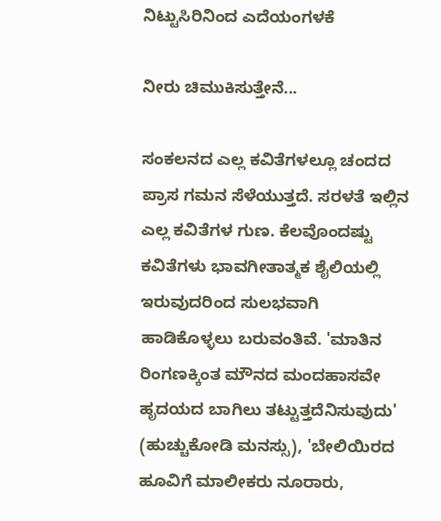ನಿಟ್ಟುಸಿರಿನಿಂದ ಎದೆಯಂಗಳಕೆ

ನೀರು ಚಿಮುಕಿಸುತ್ತೇನೆ...

ಸಂಕಲನದ ಎಲ್ಲ ಕವಿತೆಗಳಲ್ಲೂ ಚಂದದ ಪ್ರಾಸ ಗಮನ ಸೆಳೆಯುತ್ತದೆ. ಸರಳತೆ ಇಲ್ಲಿನ ಎಲ್ಲ ಕವಿತೆಗಳ ಗುಣ. ಕೆಲವೊಂದಷ್ಟು ಕವಿತೆಗಳು ಭಾವಗೀತಾತ್ಮಕ ಶೈಲಿಯಲ್ಲಿ ಇರುವುದರಿಂದ ಸುಲಭವಾಗಿ ಹಾಡಿಕೊಳ್ಳಲು ಬರುವಂತಿವೆ. 'ಮಾತಿನ ರಿಂಗಣಕ್ಕಿಂತ ಮೌನದ ಮಂದಹಾಸವೇ ಹೃದಯದ ಬಾಗಿಲು ತಟ್ಟುತ್ತದೆನಿಸುವುದು' (ಹುಚ್ಚುಕೋಡಿ ಮನಸ್ಸು), 'ಬೇಲಿಯಿರದ ಹೂವಿಗೆ ಮಾಲೀಕರು ನೂರಾರು,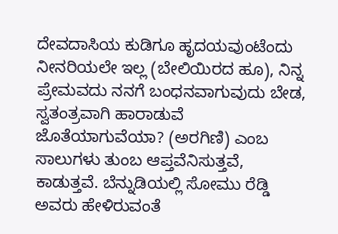ದೇವದಾಸಿಯ ಕುಡಿಗೂ ಹೃದಯವುಂಟೆಂದು ನೀನರಿಯಲೇ ಇಲ್ಲ (ಬೇಲಿಯಿರದ ಹೂ), ನಿನ್ನ ಪ್ರೇಮವದು ನನಗೆ ಬಂಧನವಾಗುವುದು ಬೇಡ, ಸ್ವತಂತ್ರವಾಗಿ ಹಾರಾಡುವೆ ಜೊತೆಯಾಗುವೆಯಾ? (ಅರಗಿಣಿ) ಎಂಬ ಸಾಲುಗಳು ತುಂಬ ಆಪ್ತವೆನಿಸುತ್ತವೆ, ಕಾಡುತ್ತವೆ. ಬೆನ್ನುಡಿಯಲ್ಲಿ ಸೋಮು ರೆಡ್ಡಿ ಅವರು ಹೇಳಿರುವಂತೆ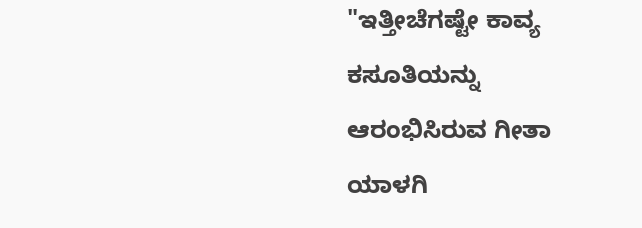"ಇತ್ತೀಚೆಗಷ್ಟೇ ಕಾವ್ಯ ಕಸೂತಿಯನ್ನು ಆರಂಭಿಸಿರುವ ಗೀತಾ ಯಾಳಗಿ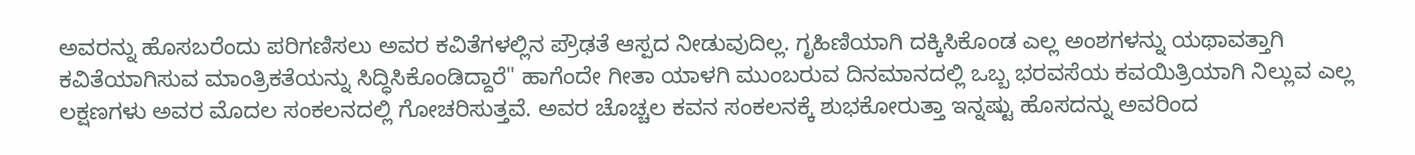ಅವರನ್ನು ಹೊಸಬರೆಂದು ಪರಿಗಣಿಸಲು ಅವರ ಕವಿತೆಗಳಲ್ಲಿನ ಪ್ರೌಢತೆ ಆಸ್ಪದ ನೀಡುವುದಿಲ್ಲ. ಗೃಹಿಣಿಯಾಗಿ ದಕ್ಕಿಸಿಕೊಂಡ ಎಲ್ಲ ಅಂಶಗಳನ್ನು ಯಥಾವತ್ತಾಗಿ ಕವಿತೆಯಾಗಿಸುವ ಮಾಂತ್ರಿಕತೆಯನ್ನು ಸಿದ್ಧಿಸಿಕೊಂಡಿದ್ದಾರೆ" ಹಾಗೆಂದೇ ಗೀತಾ ಯಾಳಗಿ ಮುಂಬರುವ ದಿನಮಾನದಲ್ಲಿ ಒಬ್ಬ ಭರವಸೆಯ ಕವಯಿತ್ರಿಯಾಗಿ ನಿಲ್ಲುವ ಎಲ್ಲ ಲಕ್ಷಣಗಳು ಅವರ ಮೊದಲ ಸಂಕಲನದಲ್ಲಿ ಗೋಚರಿಸುತ್ತವೆ. ಅವರ ಚೊಚ್ಚಲ ಕವನ ಸಂಕಲನಕ್ಕೆ ಶುಭಕೋರುತ್ತಾ ಇನ್ನಷ್ಟು ಹೊಸದನ್ನು ಅವರಿಂದ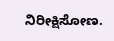ನಿರೀಕ್ಷಿಸೋಣ.